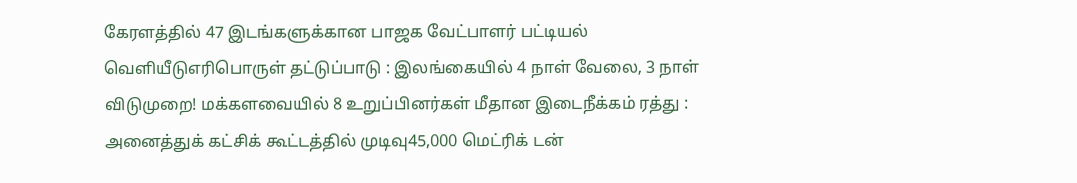கேரளத்தில் 47 இடங்களுக்கான பாஜக வேட்பாளர் பட்டியல் வெளியீடுஎரிபொருள் தட்டுப்பாடு : இலங்கையில் 4 நாள் வேலை, 3 நாள் விடுமுறை! மக்களவையில் 8 உறுப்பினர்கள் மீதான இடைநீக்கம் ரத்து : அனைத்துக் கட்சிக் கூட்டத்தில் முடிவு45,000 மெட்ரிக் டன்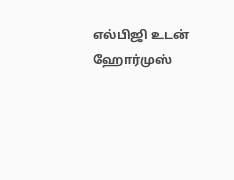எல்பிஜி உடன் ஹோர்முஸ்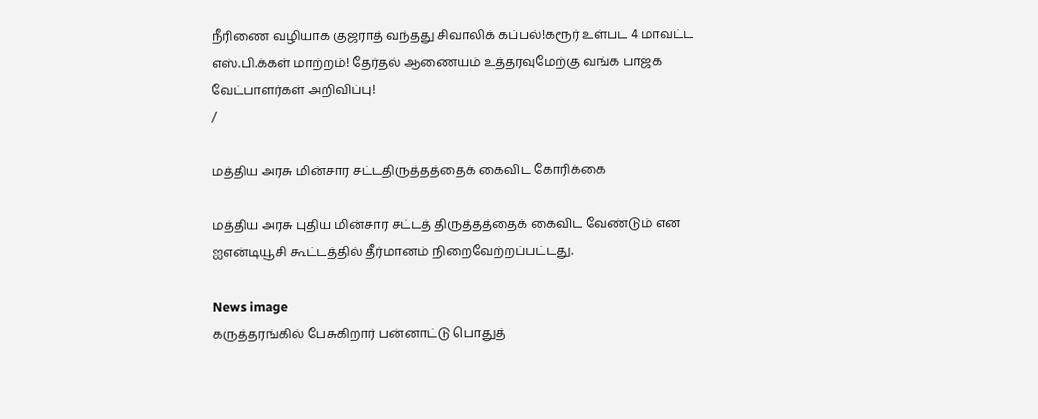நீரிணை வழியாக குஜராத் வந்தது சிவாலிக் கப்பல்!கரூர் உள்பட 4 மாவட்ட எஸ்.பி.க்கள் மாற்றம்! தேர்தல் ஆணையம் உத்தரவுமேற்கு வங்க பாஜக வேட்பாளர்கள் அறிவிப்பு!
/

மத்திய அரசு மின்சார சட்டதிருத்தத்தைக் கைவிட கோரிக்கை

மத்திய அரசு புதிய மின்சார சட்டத் திருத்தத்தைக் கைவிட வேண்டும் என ஐஎன்டியூசி கூட்டத்தில் தீர்மானம் நிறைவேற்றப்பட்டது.

News image
கருத்தரங்கில் பேசுகிறார் பன்னாட்டு பொதுத்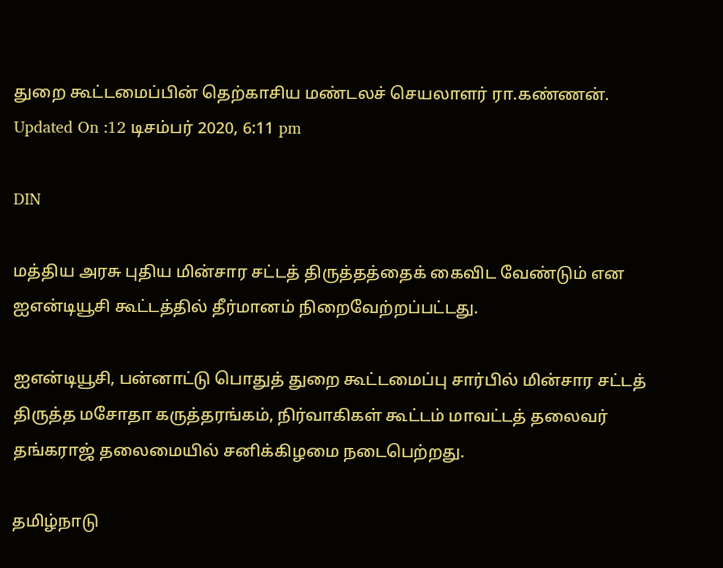துறை கூட்டமைப்பின் தெற்காசிய மண்டலச் செயலாளர் ரா.கண்ணன்.
Updated On :12 டிசம்பர் 2020, 6:11 pm

DIN

மத்திய அரசு புதிய மின்சார சட்டத் திருத்தத்தைக் கைவிட வேண்டும் என ஐஎன்டியூசி கூட்டத்தில் தீர்மானம் நிறைவேற்றப்பட்டது.

ஐஎன்டியூசி, பன்னாட்டு பொதுத் துறை கூட்டமைப்பு சார்பில் மின்சார சட்டத் திருத்த மசோதா கருத்தரங்கம், நிர்வாகிகள் கூட்டம் மாவட்டத் தலைவர் தங்கராஜ் தலைமையில் சனிக்கிழமை நடைபெற்றது.

தமிழ்நாடு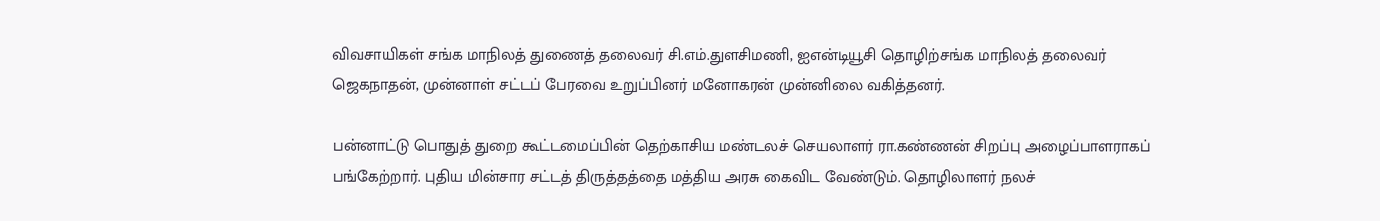விவசாயிகள் சங்க மாநிலத் துணைத் தலைவர் சி.எம்.துளசிமணி, ஐஎன்டியூசி தொழிற்சங்க மாநிலத் தலைவர் ஜெகநாதன், முன்னாள் சட்டப் பேரவை உறுப்பினர் மனோகரன் முன்னிலை வகித்தனர்.

பன்னாட்டு பொதுத் துறை கூட்டமைப்பின் தெற்காசிய மண்டலச் செயலாளர் ரா.கண்ணன் சிறப்பு அழைப்பாளராகப் பங்கேற்றார். புதிய மின்சார சட்டத் திருத்தத்தை மத்திய அரசு கைவிட வேண்டும். தொழிலாளர் நலச்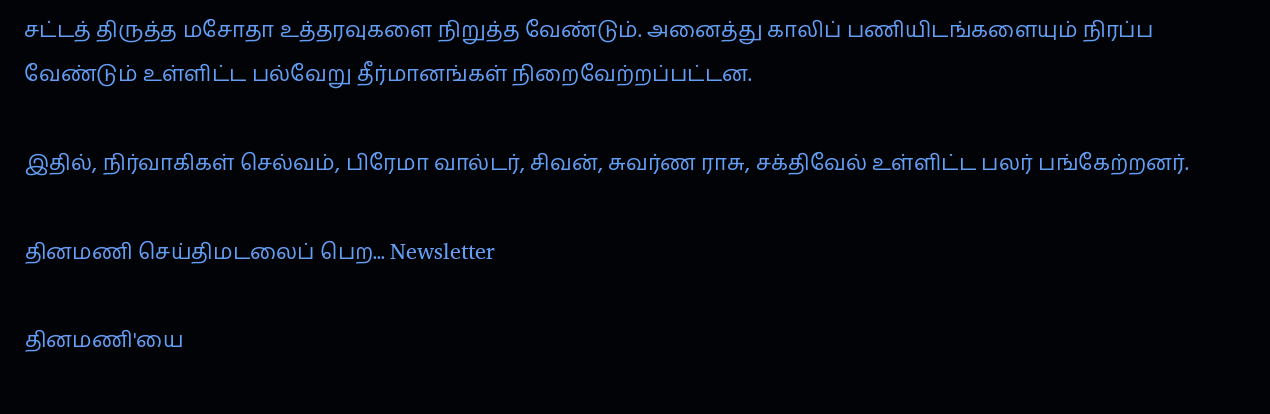சட்டத் திருத்த மசோதா உத்தரவுகளை நிறுத்த வேண்டும். அனைத்து காலிப் பணியிடங்களையும் நிரப்ப வேண்டும் உள்ளிட்ட பல்வேறு தீர்மானங்கள் நிறைவேற்றப்பட்டன.

இதில், நிர்வாகிகள் செல்வம், பிரேமா வால்டர், சிவன், சுவர்ண ராசு, சக்திவேல் உள்ளிட்ட பலர் பங்கேற்றனர்.

தினமணி செய்திமடலைப் பெற... Newsletter

தினமணி'யை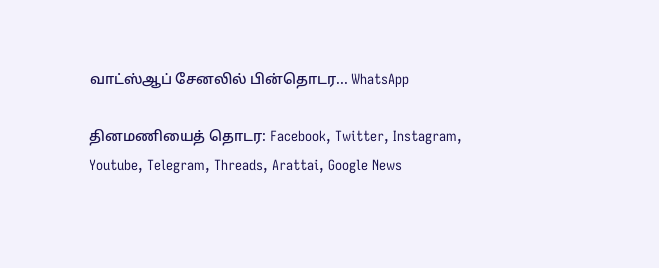வாட்ஸ்ஆப் சேனலில் பின்தொடர... WhatsApp

தினமணியைத் தொடர: Facebook, Twitter, Instagram, Youtube, Telegram, Threads, Arattai, Google News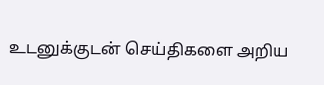உடனுக்குடன் செய்திகளை அறிய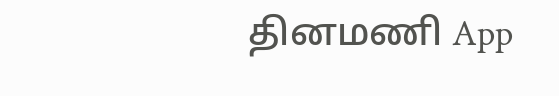தினமணி App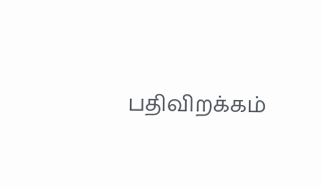பதிவிறக்கம்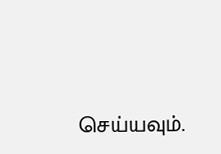செய்யவும்.